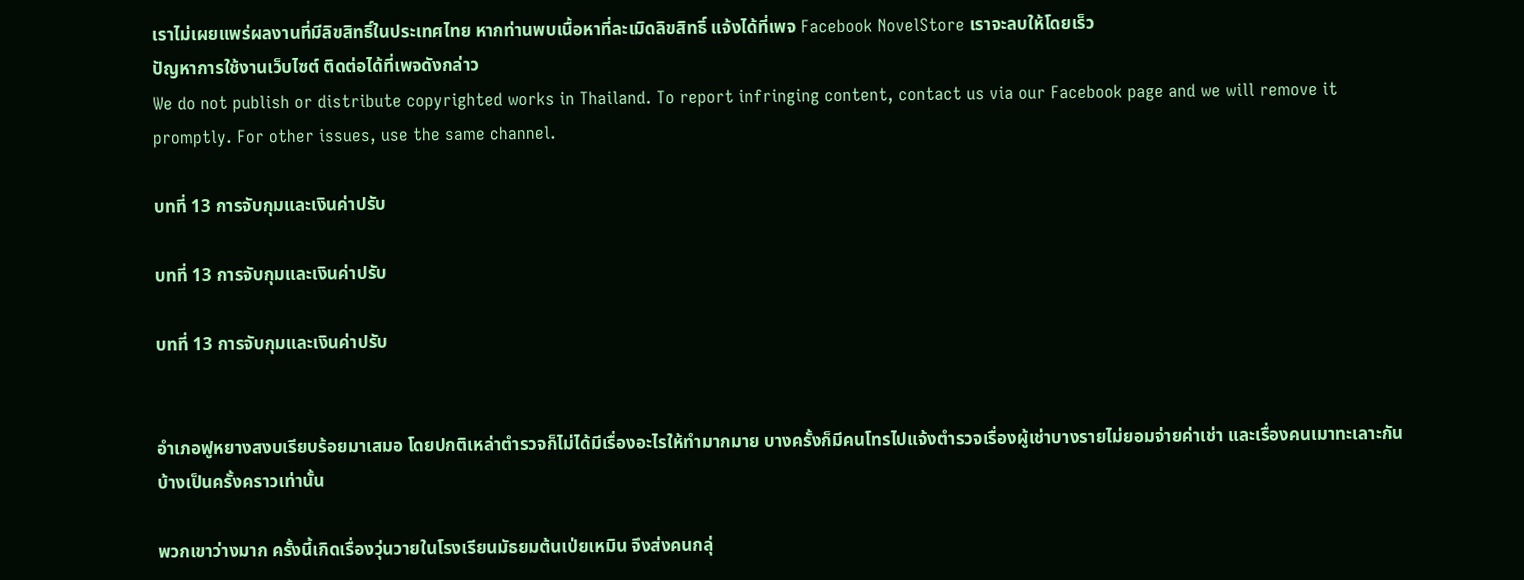เราไม่เผยแพร่ผลงานที่มีลิขสิทธิ์ในประเทศไทย หากท่านพบเนื้อหาที่ละเมิดลิขสิทธิ์ แจ้งได้ที่เพจ Facebook NovelStore เราจะลบให้โดยเร็ว
ปัญหาการใช้งานเว็บไซต์ ติดต่อได้ที่เพจดังกล่าว
We do not publish or distribute copyrighted works in Thailand. To report infringing content, contact us via our Facebook page and we will remove it promptly. For other issues, use the same channel.

บทที่ 13 การจับกุมและเงินค่าปรับ

บทที่ 13 การจับกุมและเงินค่าปรับ

บทที่ 13 การจับกุมและเงินค่าปรับ


อำเภอฟูหยางสงบเรียบร้อยมาเสมอ โดยปกติเหล่าตำรวจก็ไม่ได้มีเรื่องอะไรให้ทำมากมาย บางครั้งก็มีคนโทรไปแจ้งตำรวจเรื่องผู้เช่าบางรายไม่ยอมจ่ายค่าเช่า และเรื่องคนเมาทะเลาะกันบ้างเป็นครั้งคราวเท่านั้น

พวกเขาว่างมาก ครั้งนี้เกิดเรื่องวุ่นวายในโรงเรียนมัธยมต้นเป่ยเหมิน จึงส่งคนกลุ่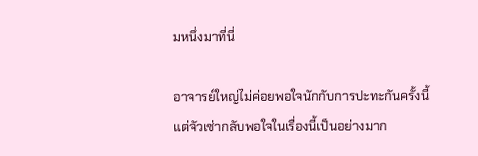มหนึ่งมาที่นี่

อาจารย์ใหญ่ไม่ค่อยพอใจนักกับการปะทะกันครั้งนี้ แต่จัวเซ่ากลับพอใจในเรื่องนี้เป็นอย่างมาก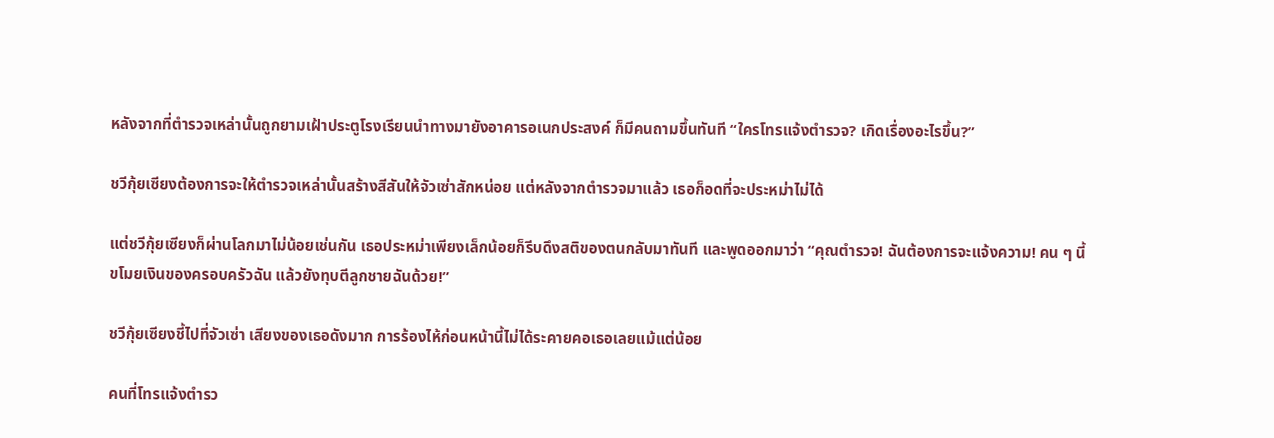หลังจากที่ตำรวจเหล่านั้นถูกยามเฝ้าประตูโรงเรียนนำทางมายังอาคารอเนกประสงค์ ก็มีคนถามขึ้นทันที “ใครโทรแจ้งตำรวจ? เกิดเรื่องอะไรขึ้น?”

ชวีกุ้ยเซียงต้องการจะให้ตำรวจเหล่านั้นสร้างสีสันให้จัวเซ่าสักหน่อย แต่หลังจากตำรวจมาแล้ว เธอก็อดที่จะประหม่าไม่ได้

แต่ชวีกุ้ยเซียงก็ผ่านโลกมาไม่น้อยเช่นกัน เธอประหม่าเพียงเล็กน้อยก็รีบดึงสติของตนกลับมาทันที และพูดออกมาว่า “คุณตำรวจ! ฉันต้องการจะแจ้งความ! คน ๆ นี้ขโมยเงินของครอบครัวฉัน แล้วยังทุบตีลูกชายฉันด้วย!”

ชวีกุ้ยเซียงชี้ไปที่จัวเซ่า เสียงของเธอดังมาก การร้องไห้ก่อนหน้านี้ไม่ได้ระคายคอเธอเลยแม้แต่น้อย

คนที่โทรแจ้งตำรว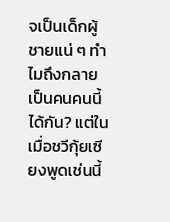จเป็นเด็กผู้ชายแน่ ๆ ทำไมถึงกลายเป็นคนคนนี้ได้กัน? แต่ในเมื่อชวีกุ้ยเซียงพูดเช่นนี้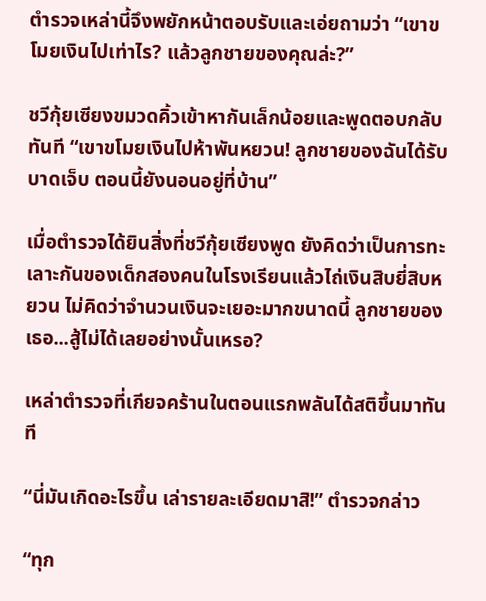ตำรวจเหล่านี้จึงพยักหน้าตอบรับและเอ่ยถามว่า “เขาขโมยเงินไปเท่าไร? แล้วลูกชายของคุณล่ะ?”

ชวีกุ้ยเซียงขมวดคิ้วเข้าหากันเล็กน้อยและพูดตอบกลับทันที “เขาขโมยเงินไปห้าพันหยวน! ลูกชายของฉันได้รับบาดเจ็บ ตอนนี้ยังนอนอยู่ที่บ้าน”

เมื่อตำรวจได้ยินสิ่งที่ชวีกุ้ยเซียงพูด ยังคิดว่าเป็นการทะเลาะกันของเด็กสองคนในโรงเรียนแล้วไถ่เงินสิบยี่สิบหยวน ไม่คิดว่าจำนวนเงินจะเยอะมากขนาดนี้ ลูกชายของเธอ...สู้ไม่ได้เลยอย่างนั้นเหรอ?

เหล่าตำรวจที่เกียจคร้านในตอนแรกพลันได้สติขึ้นมาทันที

“นี่มันเกิดอะไรขึ้น เล่ารายละเอียดมาสิ!” ตำรวจกล่าว

“ทุก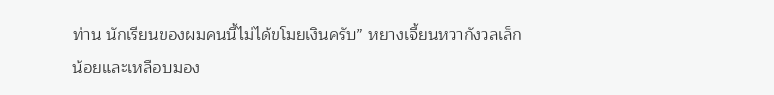ท่าน นักเรียนของผมคนนี้ไม่ได้ขโมยเงินครับ” หยางเจี้ยนหวากังวลเล็กน้อยและเหลือบมอง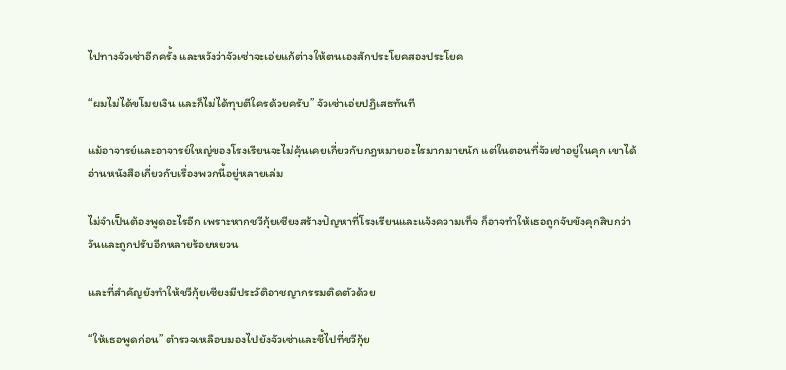ไปทางจัวเซ่าอีกครั้ง และหวังว่าจัวเซ่าจะเอ่ยแก้ต่างให้ตนเองสักประโยคสองประโยค

“ผมไม่ได้ขโมยเงิน และก็ไม่ได้ทุบตีใครด้วยครับ” จัวเซ่าเอ่ยปฏิเสธทันที

แม้อาจารย์และอาจารย์ใหญ่ของโรงเรียนจะไม่คุ้นเคยเกี่ยวกับกฎหมายอะไรมากมายนัก แต่ในตอนที่จัวเซ่าอยู่ในคุก เขาได้อ่านหนังสือเกี่ยวกับเรื่องพวกนี้อยู่หลายเล่ม

ไม่จำเป็นต้องพูดอะไรอีก เพราะหากชวีกุ้ยเซียงสร้างปัญหาที่โรงเรียนและแจ้งความเท็จ ก็อาจทำให้เธอถูกจับขังคุกสิบกว่าวันและถูกปรับอีกหลายร้อยหยวน

และที่สำคัญยังทำให้ชวีกุ้ยเซียงมีประวัติอาชญากรรมติดตัวด้วย

“ให้เธอพูดก่อน” ตำรวจเหลือบมองไปยังจัวเซ่าและชี้ไปที่ชวีกุ้ย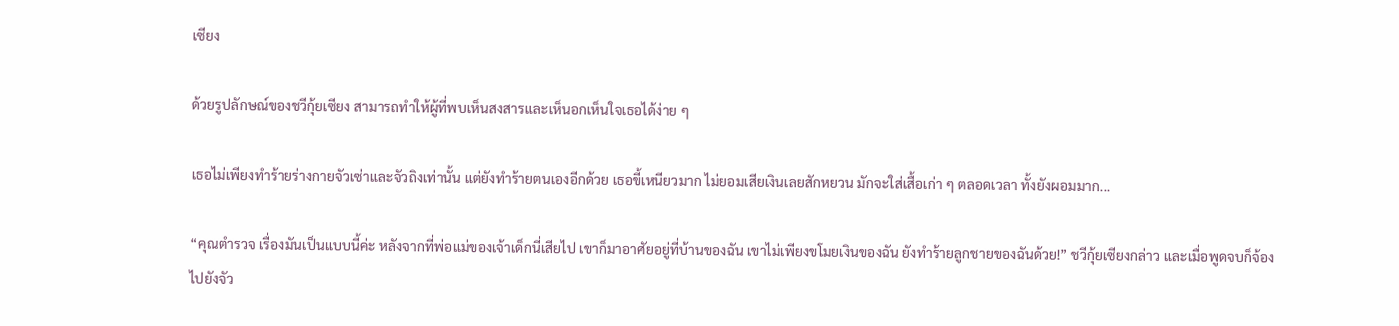เซียง

ด้วยรูปลักษณ์ของชวีกุ้ยเซียง สามารถทำให้ผู้ที่พบเห็นสงสารและเห็นอกเห็นใจเธอได้ง่าย ๆ

เธอไม่เพียงทำร้ายร่างกายจัวเซ่าและจัวถิงเท่านั้น แต่ยังทำร้ายตนเองอีกด้วย เธอขี้เหนียวมาก ไม่ยอมเสียเงินเลยสักหยวน มักจะใส่เสื้อเก่า ๆ ตลอดเวลา ทั้งยังผอมมาก...

“คุณตำรวจ เรื่องมันเป็นแบบนี้ค่ะ หลังจากที่พ่อแม่ของเจ้าเด็กนี่เสียไป เขาก็มาอาศัยอยู่ที่บ้านของฉัน เขาไม่เพียงขโมยเงินของฉัน ยังทำร้ายลูกชายของฉันด้วย!” ชวีกุ้ยเซียงกล่าว และเมื่อพูดจบก็จ้องไปยังจัว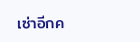เซ่าอีกค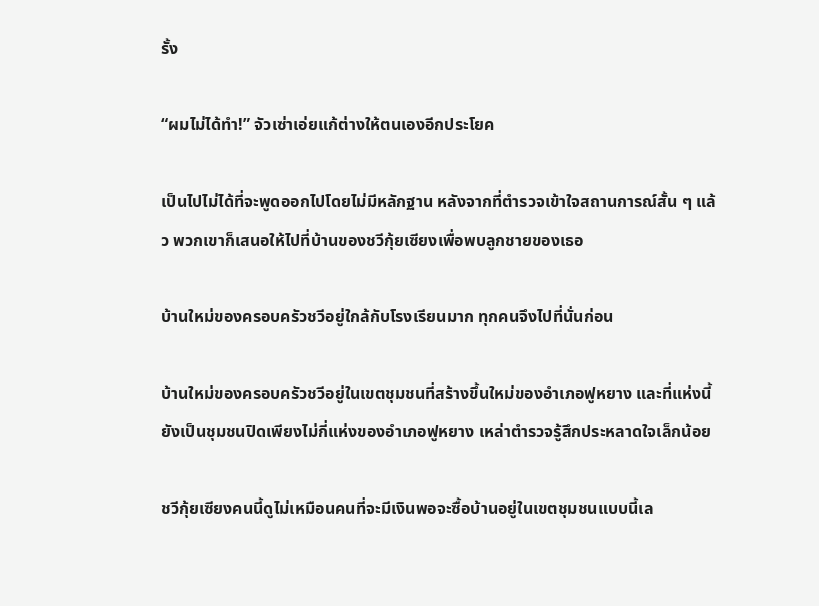รั้ง

“ผมไม่ได้ทำ!” จัวเซ่าเอ่ยแก้ต่างให้ตนเองอีกประโยค

เป็นไปไม่ได้ที่จะพูดออกไปโดยไม่มีหลักฐาน หลังจากที่ตำรวจเข้าใจสถานการณ์สั้น ๆ แล้ว พวกเขาก็เสนอให้ไปที่บ้านของชวีกุ้ยเซียงเพื่อพบลูกชายของเธอ

บ้านใหม่ของครอบครัวชวีอยู่ใกล้กับโรงเรียนมาก ทุกคนจึงไปที่นั่นก่อน

บ้านใหม่ของครอบครัวชวีอยู่ในเขตชุมชนที่สร้างขึ้นใหม่ของอำเภอฟูหยาง และที่แห่งนี้ยังเป็นชุมชนปิดเพียงไม่กี่แห่งของอำเภอฟูหยาง เหล่าตำรวจรู้สึกประหลาดใจเล็กน้อย

ชวีกุ้ยเซียงคนนี้ดูไม่เหมือนคนที่จะมีเงินพอจะซื้อบ้านอยู่ในเขตชุมชนแบบนี้เล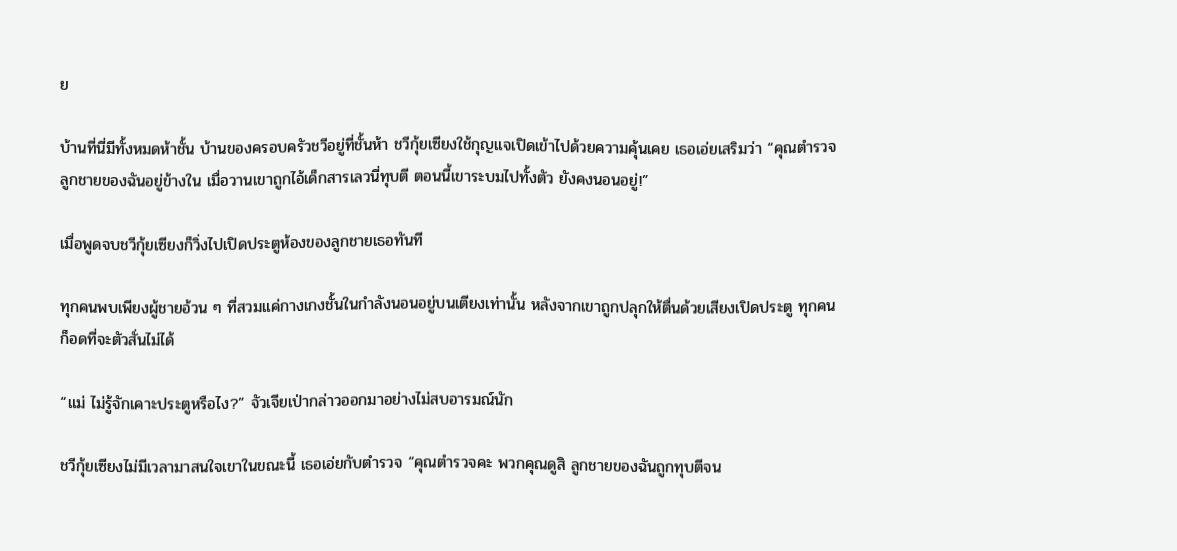ย

บ้านที่นี่มีทั้งหมดห้าชั้น บ้านของครอบครัวชวีอยู่ที่ชั้นห้า ชวีกุ้ยเซียงใช้กุญแจเปิดเข้าไปด้วยความคุ้นเคย เธอเอ่ยเสริมว่า “คุณตำรวจ ลูกชายของฉันอยู่ข้างใน เมื่อวานเขาถูกไอ้เด็กสารเลวนี่ทุบตี ตอนนี้เขาระบมไปทั้งตัว ยังคงนอนอยู่!”

เมื่อพูดจบชวีกุ้ยเซียงก็วิ่งไปเปิดประตูห้องของลูกชายเธอทันที

ทุกคนพบเพียงผู้ชายอ้วน ๆ ที่สวมแค่กางเกงชั้นในกำลังนอนอยู่บนเตียงเท่านั้น หลังจากเขาถูกปลุกให้ตื่นด้วยเสียงเปิดประตู ทุกคนก็อดที่จะตัวสั่นไม่ได้

“แม่ ไม่รู้จักเคาะประตูหรือไง?” จัวเจียเป่ากล่าวออกมาอย่างไม่สบอารมณ์นัก

ชวีกุ้ยเซียงไม่มีเวลามาสนใจเขาในขณะนี้ เธอเอ่ยกับตำรวจ “คุณตำรวจคะ พวกคุณดูสิ ลูกชายของฉันถูกทุบตีจน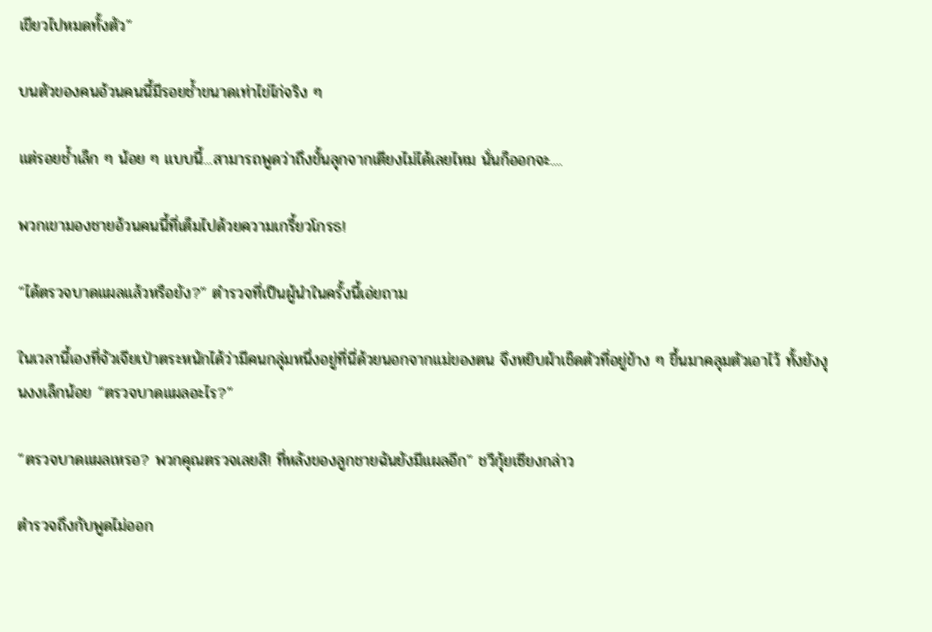เขียวไปหมดทั้งตัว”

บนตัวของคนอ้วนคนนี้มีรอยช้ำขนาดเท่าไข่ไก่จริง ๆ

แต่รอยช้ำเล็ก ๆ น้อย ๆ แบบนี้...สามารถพูดว่าถึงขั้นลุกจากเตียงไม่ได้เลยไหม นั่นก็ออกจะ....

พวกเขามองชายอ้วนคนนี้ที่เต็มไปด้วยความเกรี้ยวโกรธ!

“ได้ตรวจบาดแผลแล้วหรือยัง?” ตำรวจที่เป็นผู้นำในครั้งนี้เอ่ยถาม

ในเวลานี้เองที่จัวเจียเป่าตระหนักได้ว่ามีคนกลุ่มหนึ่งอยู่ที่นี่ด้วยนอกจากแม่ของตน จึงหยิบผ้าเช็ดตัวที่อยู่ข้าง ๆ ขึ้นมาคลุมตัวเอาไว้ ทั้งยังงุนงงเล็กน้อย “ตรวจบาดแผลอะไร?”

“ตรวจบาดแผลเหรอ? พวกคุณตรวจเลยสิ! ที่หลังของลูกชายฉันยังมีแผลอีก” ชวีกุ้ยเซียงกล่าว

ตำรวจถึงกับพูดไม่ออก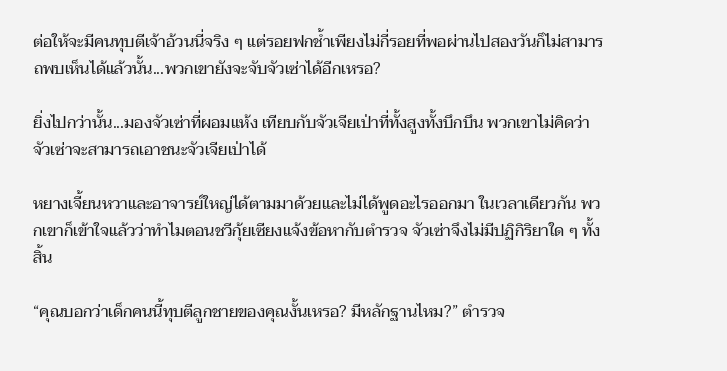ต่อให้จะมีคนทุบตีเจ้าอ้วนนี่จริง ๆ แต่รอยฟกช้ำเพียงไม่กี่รอยที่พอผ่านไปสองวันก็ไม่สามารถพบเห็นได้แล้วนั้น...พวกเขายังจะจับจัวเซ่าได้อีกเหรอ?

ยิ่งไปกว่านั้น...มองจัวเซ่าที่ผอมแห้ง เทียบกับจัวเจียเป่าที่ทั้งสูงทั้งบึกบึน พวกเขาไม่คิดว่าจัวเซ่าจะสามารถเอาชนะจัวเจียเป่าได้

หยางเจี้ยนหวาและอาจารย์ใหญ่ได้ตามมาด้วยและไม่ได้พูดอะไรออกมา ในเวลาเดียวกัน พวกเขาก็เข้าใจแล้วว่าทำไมตอนชวีกุ้ยเซียงแจ้งข้อหากับตำรวจ จัวเซ่าจึงไม่มีปฏิกิริยาใด ๆ ทั้งสิ้น

“คุณบอกว่าเด็กคนนี้ทุบตีลูกชายของคุณงั้นเหรอ? มีหลักฐานไหม?” ตำรวจ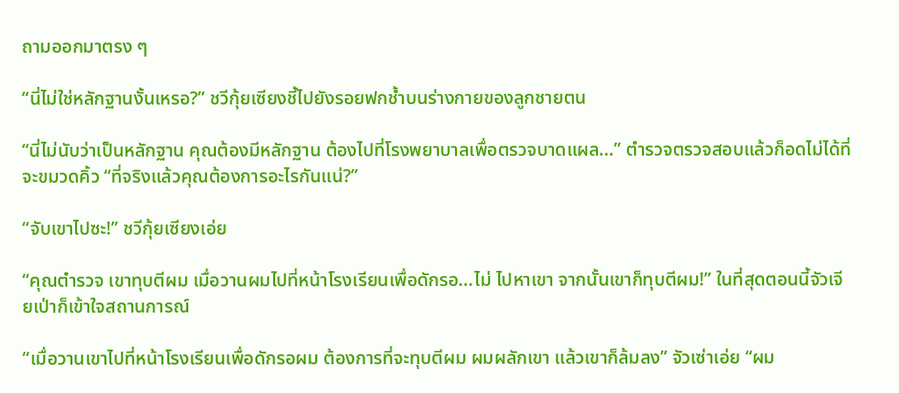ถามออกมาตรง ๆ

“นี่ไม่ใช่หลักฐานงั้นเหรอ?” ชวีกุ้ยเซียงชี้ไปยังรอยฟกช้ำบนร่างกายของลูกชายตน

“นี่ไม่นับว่าเป็นหลักฐาน คุณต้องมีหลักฐาน ต้องไปที่โรงพยาบาลเพื่อตรวจบาดแผล...” ตำรวจตรวจสอบแล้วก็อดไม่ได้ที่จะขมวดคิ้ว “ที่จริงแล้วคุณต้องการอะไรกันแน่?”

“จับเขาไปซะ!” ชวีกุ้ยเซียงเอ่ย

“คุณตำรวจ เขาทุบตีผม เมื่อวานผมไปที่หน้าโรงเรียนเพื่อดักรอ...ไม่ ไปหาเขา จากนั้นเขาก็ทุบตีผม!” ในที่สุดตอนนี้จัวเจียเป่าก็เข้าใจสถานการณ์

“เมื่อวานเขาไปที่หน้าโรงเรียนเพื่อดักรอผม ต้องการที่จะทุบตีผม ผมผลักเขา แล้วเขาก็ล้มลง” จัวเซ่าเอ่ย “ผม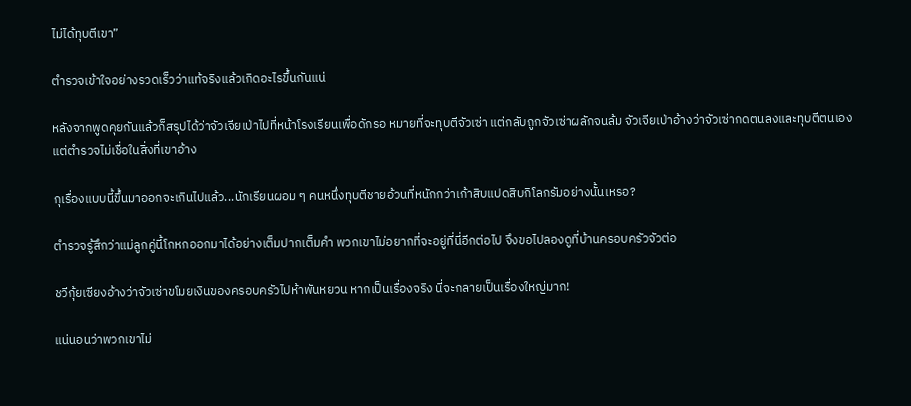ไม่ได้ทุบตีเขา”

ตำรวจเข้าใจอย่างรวดเร็วว่าแท้จริงแล้วเกิดอะไรขึ้นกันแน่

หลังจากพูดคุยกันแล้วก็สรุปได้ว่าจัวเจียเป่าไปที่หน้าโรงเรียนเพื่อดักรอ หมายที่จะทุบตีจัวเซ่า แต่กลับถูกจัวเซ่าผลักจนล้ม จัวเจียเป่าอ้างว่าจัวเซ่ากดตนลงและทุบตีตนเอง แต่ตำรวจไม่เชื่อในสิ่งที่เขาอ้าง

กุเรื่องแบบนี้ขึ้นมาออกจะเกินไปแล้ว...นักเรียนผอม ๆ คนหนึ่งทุบตีชายอ้วนที่หนักกว่าเก้าสิบแปดสิบกิโลกรัมอย่างนั้นเหรอ?

ตำรวจรู้สึกว่าแม่ลูกคู่นี้โกหกออกมาได้อย่างเต็มปากเต็มคำ พวกเขาไม่อยากที่จะอยู่ที่นี่อีกต่อไป จึงขอไปลองดูที่บ้านครอบครัวจัวต่อ

ชวีกุ้ยเซียงอ้างว่าจัวเซ่าขโมยเงินของครอบครัวไปห้าพันหยวน หากเป็นเรื่องจริง นี่จะกลายเป็นเรื่องใหญ่มาก!

แน่นอนว่าพวกเขาไม่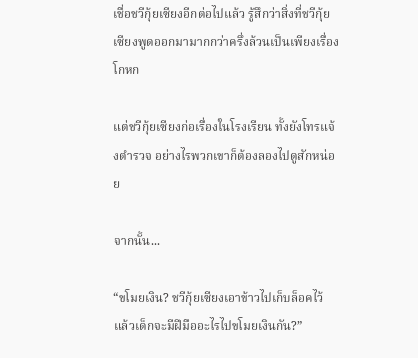เชื่อชวีกุ้ยเซียงอีกต่อไปแล้ว รู้สึกว่าสิ่งที่ชวีกุ้ยเซียงพูดออกมามากกว่าครึ่งล้วนเป็นเพียงเรื่องโกหก

แต่ชวีกุ้ยเซียงก่อเรื่องในโรงเรียน ทั้งยังโทรแจ้งตำรวจ อย่างไรพวกเขาก็ต้องลองไปดูสักหน่อย

จากนั้น...

“ขโมยเงิน? ชวีกุ้ยเซียงเอาข้าวไปเก็บล็อคไว้ แล้วเด็กจะมีฝีมืออะไรไปขโมยเงินกัน?”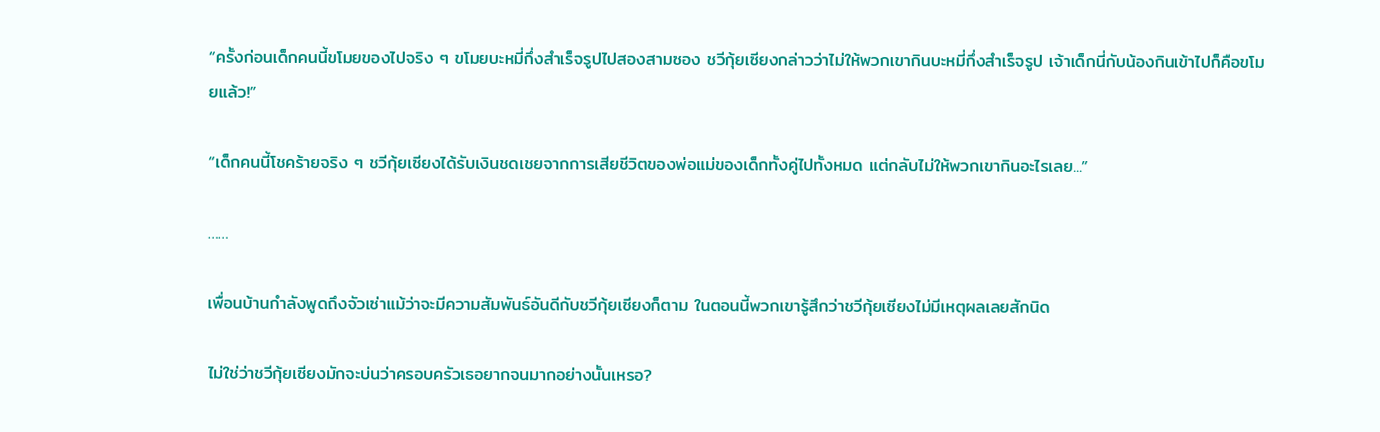“ครั้งก่อนเด็กคนนี้ขโมยของไปจริง ๆ ขโมยบะหมี่กึ่งสำเร็จรูปไปสองสามซอง ชวีกุ้ยเซียงกล่าวว่าไม่ให้พวกเขากินบะหมี่กึ่งสำเร็จรูป เจ้าเด็กนี่กับน้องกินเข้าไปก็คือขโมยแล้ว!”

“เด็กคนนี้โชคร้ายจริง ๆ ชวีกุ้ยเซียงได้รับเงินชดเชยจากการเสียชีวิตของพ่อแม่ของเด็กทั้งคู่ไปทั้งหมด แต่กลับไม่ให้พวกเขากินอะไรเลย...”

……

เพื่อนบ้านกำลังพูดถึงจัวเซ่าแม้ว่าจะมีความสัมพันธ์อันดีกับชวีกุ้ยเซียงก็ตาม ในตอนนี้พวกเขารู้สึกว่าชวีกุ้ยเซียงไม่มีเหตุผลเลยสักนิด

ไม่ใช่ว่าชวีกุ้ยเซียงมักจะบ่นว่าครอบครัวเธอยากจนมากอย่างนั้นเหรอ?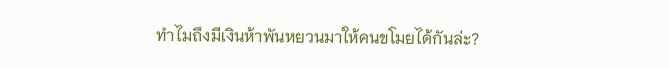ทำไมถึงมีเงินห้าพันหยวนมาให้คนขโมยได้กันล่ะ?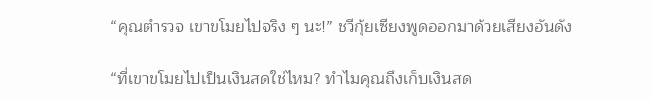“คุณตำรวจ เขาขโมยไปจริง ๆ นะ!” ชวีกุ้ยเซียงพูดออกมาด้วยเสียงอันดัง

“ที่เขาขโมยไปเป็นเงินสดใช่ไหม? ทำไมคุณถึงเก็บเงินสด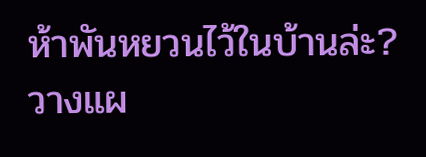ห้าพันหยวนไว้ในบ้านล่ะ? วางแผ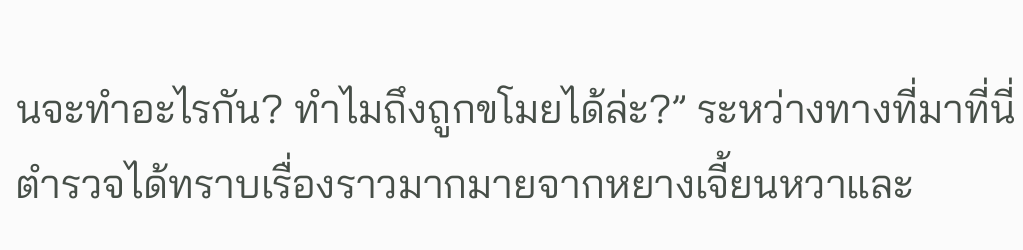นจะทำอะไรกัน? ทำไมถึงถูกขโมยได้ล่ะ?” ระหว่างทางที่มาที่นี่ ตำรวจได้ทราบเรื่องราวมากมายจากหยางเจี้ยนหวาและ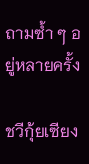ถามซ้ำ ๆ อยู่หลายครั้ง

ชวีกุ้ยเซียง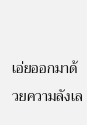เอ่ยออกมาด้วยความลังเล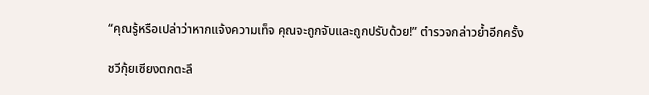“คุณรู้หรือเปล่าว่าหากแจ้งความเท็จ คุณจะถูกจับและถูกปรับด้วย!” ตำรวจกล่าวย้ำอีกครั้ง

ชวีกุ้ยเซียงตกตะลึ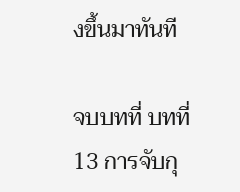งขึ้นมาทันที

จบบทที่ บทที่ 13 การจับกุ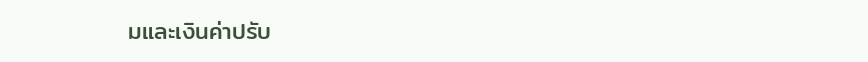มและเงินค่าปรับ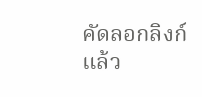คัดลอกลิงก์แล้ว